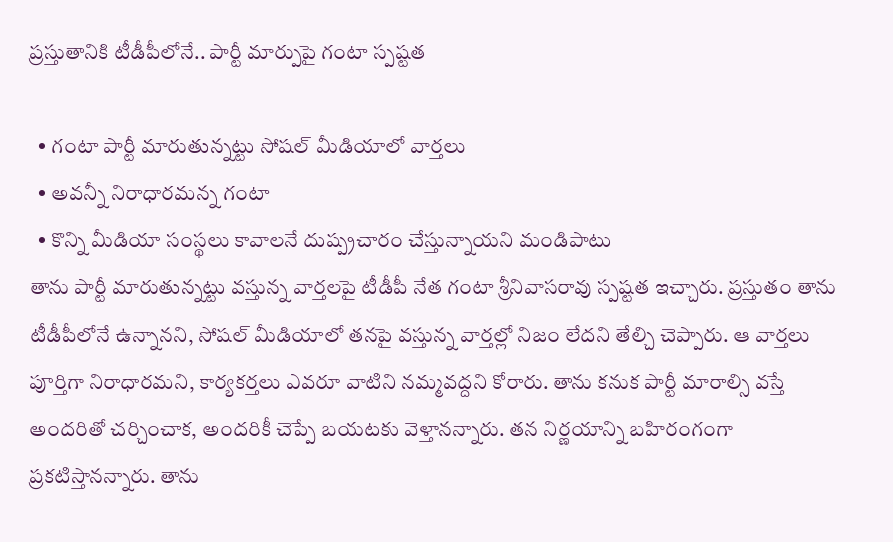ప్రస్తుతానికి టీడీపీలోనే.. పార్టీ మార్పుపై గంటా స్పష్టత

  • గంటా పార్టీ మారుతున్నట్టు సోషల్ మీడియాలో వార్తలు
  • అవన్నీ నిరాధారమన్న గంటా
  • కొన్ని మీడియా సంస్థలు కావాలనే దుష్ప్రచారం చేస్తున్నాయని మండిపాటు
తాను పార్టీ మారుతున్నట్టు వస్తున్న వార్తలపై టీడీపీ నేత గంటా శ్రీనివాసరావు స్పష్టత ఇచ్చారు. ప్రస్తుతం తాను టీడీపీలోనే ఉన్నానని, సోషల్ మీడియాలో తనపై వస్తున్న వార్తల్లో నిజం లేదని తేల్చి చెప్పారు. ఆ వార్తలు పూర్తిగా నిరాధారమని, కార్యకర్తలు ఎవరూ వాటిని నమ్మవద్దని కోరారు. తాను కనుక పార్టీ మారాల్సి వస్తే అందరితో చర్చించాక, అందరికీ చెప్పే బయటకు వెళ్తానన్నారు. తన నిర్ణయాన్ని బహిరంగంగా ప్రకటిస్తానన్నారు. తాను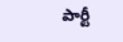పార్టీ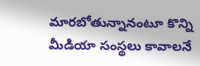మారబోతున్నానంటూ కొన్ని మీడియా సంస్థలు కావాలనే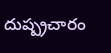దుష్ప్రచారం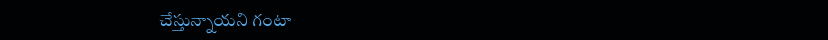చేస్తున్నాయని గంటా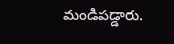మండిపడ్డారు.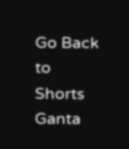Go Back to Shorts
Ganta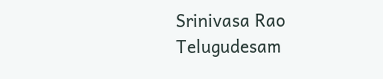Srinivasa Rao
Telugudesam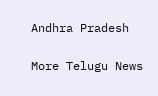Andhra Pradesh

More Telugu News